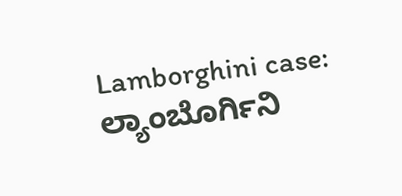Lamborghini case: ಲ್ಯಾಂಬೊರ್ಗಿನಿ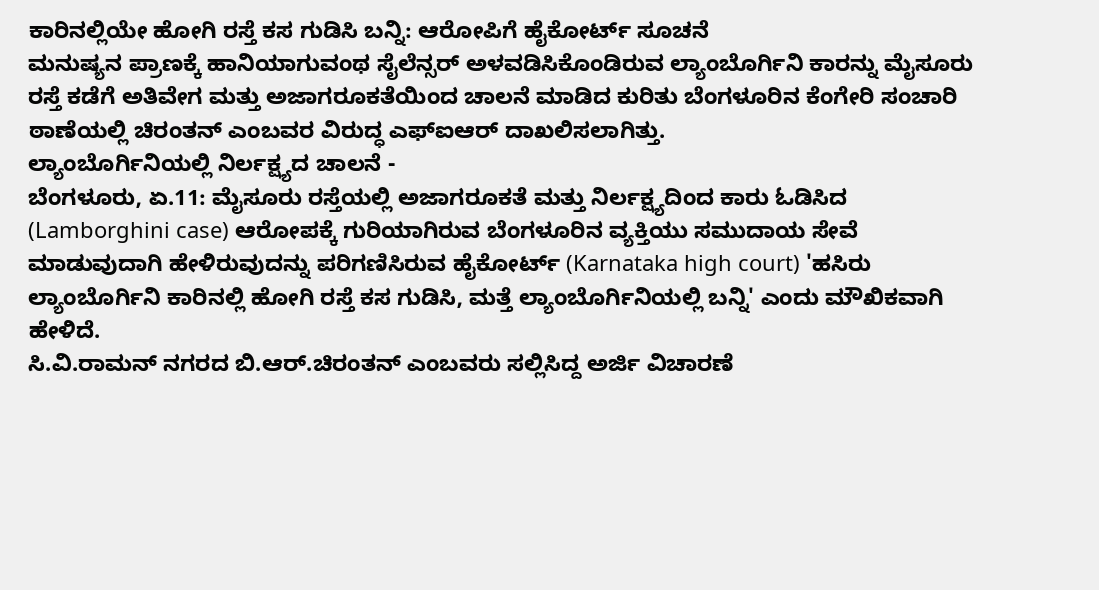ಕಾರಿನಲ್ಲಿಯೇ ಹೋಗಿ ರಸ್ತೆ ಕಸ ಗುಡಿಸಿ ಬನ್ನಿ: ಆರೋಪಿಗೆ ಹೈಕೋರ್ಟ್ ಸೂಚನೆ
ಮನುಷ್ಯನ ಪ್ರಾಣಕ್ಕೆ ಹಾನಿಯಾಗುವಂಥ ಸೈಲೆನ್ಸರ್ ಅಳವಡಿಸಿಕೊಂಡಿರುವ ಲ್ಯಾಂಬೊರ್ಗಿನಿ ಕಾರನ್ನು ಮೈಸೂರು ರಸ್ತೆ ಕಡೆಗೆ ಅತಿವೇಗ ಮತ್ತು ಅಜಾಗರೂಕತೆಯಿಂದ ಚಾಲನೆ ಮಾಡಿದ ಕುರಿತು ಬೆಂಗಳೂರಿನ ಕೆಂಗೇರಿ ಸಂಚಾರಿ ಠಾಣೆಯಲ್ಲಿ ಚಿರಂತನ್ ಎಂಬವರ ವಿರುದ್ಧ ಎಫ್ಐಆರ್ ದಾಖಲಿಸಲಾಗಿತ್ತು.
ಲ್ಯಾಂಬೊರ್ಗಿನಿಯಲ್ಲಿ ನಿರ್ಲಕ್ಷ್ಯದ ಚಾಲನೆ -
ಬೆಂಗಳೂರು, ಏ.11: ಮೈಸೂರು ರಸ್ತೆಯಲ್ಲಿ ಅಜಾಗರೂಕತೆ ಮತ್ತು ನಿರ್ಲಕ್ಷ್ಯದಿಂದ ಕಾರು ಓಡಿಸಿದ (Lamborghini case) ಆರೋಪಕ್ಕೆ ಗುರಿಯಾಗಿರುವ ಬೆಂಗಳೂರಿನ ವ್ಯಕ್ತಿಯು ಸಮುದಾಯ ಸೇವೆ ಮಾಡುವುದಾಗಿ ಹೇಳಿರುವುದನ್ನು ಪರಿಗಣಿಸಿರುವ ಹೈಕೋರ್ಟ್ (Karnataka high court) 'ಹಸಿರು ಲ್ಯಾಂಬೊರ್ಗಿನಿ ಕಾರಿನಲ್ಲಿ ಹೋಗಿ ರಸ್ತೆ ಕಸ ಗುಡಿಸಿ, ಮತ್ತೆ ಲ್ಯಾಂಬೊರ್ಗಿನಿಯಲ್ಲಿ ಬನ್ನಿ' ಎಂದು ಮೌಖಿಕವಾಗಿ ಹೇಳಿದೆ.
ಸಿ.ವಿ.ರಾಮನ್ ನಗರದ ಬಿ.ಆರ್.ಚಿರಂತನ್ ಎಂಬವರು ಸಲ್ಲಿಸಿದ್ದ ಅರ್ಜಿ ವಿಚಾರಣೆ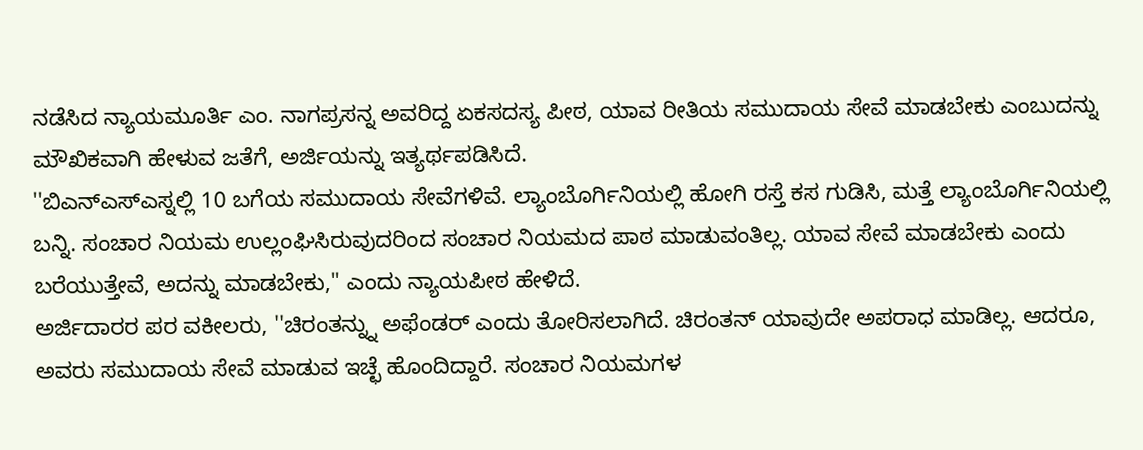ನಡೆಸಿದ ನ್ಯಾಯಮೂರ್ತಿ ಎಂ. ನಾಗಪ್ರಸನ್ನ ಅವರಿದ್ದ ಏಕಸದಸ್ಯ ಪೀಠ, ಯಾವ ರೀತಿಯ ಸಮುದಾಯ ಸೇವೆ ಮಾಡಬೇಕು ಎಂಬುದನ್ನು ಮೌಖಿಕವಾಗಿ ಹೇಳುವ ಜತೆಗೆ, ಅರ್ಜಿಯನ್ನು ಇತ್ಯರ್ಥಪಡಿಸಿದೆ.
''ಬಿಎನ್ಎಸ್ಎಸ್ನಲ್ಲಿ 10 ಬಗೆಯ ಸಮುದಾಯ ಸೇವೆಗಳಿವೆ. ಲ್ಯಾಂಬೊರ್ಗಿನಿಯಲ್ಲಿ ಹೋಗಿ ರಸ್ತೆ ಕಸ ಗುಡಿಸಿ, ಮತ್ತೆ ಲ್ಯಾಂಬೊರ್ಗಿನಿಯಲ್ಲಿ ಬನ್ನಿ. ಸಂಚಾರ ನಿಯಮ ಉಲ್ಲಂಘಿಸಿರುವುದರಿಂದ ಸಂಚಾರ ನಿಯಮದ ಪಾಠ ಮಾಡುವಂತಿಲ್ಲ. ಯಾವ ಸೇವೆ ಮಾಡಬೇಕು ಎಂದು ಬರೆಯುತ್ತೇವೆ, ಅದನ್ನು ಮಾಡಬೇಕು,'' ಎಂದು ನ್ಯಾಯಪೀಠ ಹೇಳಿದೆ.
ಅರ್ಜಿದಾರರ ಪರ ವಕೀಲರು, ''ಚಿರಂತನ್ನ್ನು ಅಫೆಂಡರ್ ಎಂದು ತೋರಿಸಲಾಗಿದೆ. ಚಿರಂತನ್ ಯಾವುದೇ ಅಪರಾಧ ಮಾಡಿಲ್ಲ. ಆದರೂ, ಅವರು ಸಮುದಾಯ ಸೇವೆ ಮಾಡುವ ಇಚ್ಛೆ ಹೊಂದಿದ್ದಾರೆ. ಸಂಚಾರ ನಿಯಮಗಳ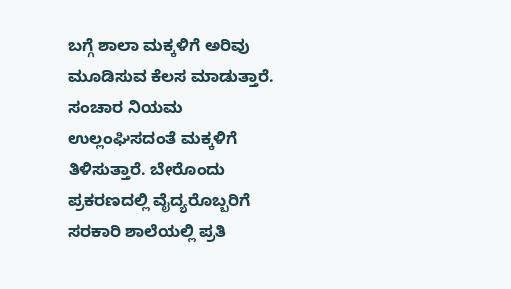ಬಗ್ಗೆ ಶಾಲಾ ಮಕ್ಕಳಿಗೆ ಅರಿವು ಮೂಡಿಸುವ ಕೆಲಸ ಮಾಡುತ್ತಾರೆ. ಸಂಚಾರ ನಿಯಮ ಉಲ್ಲಂಘಿಸದಂತೆ ಮಕ್ಕಳಿಗೆ ತಿಳಿಸುತ್ತಾರೆ. ಬೇರೊಂದು ಪ್ರಕರಣದಲ್ಲಿ ವೈದ್ಯರೊಬ್ಬರಿಗೆ ಸರಕಾರಿ ಶಾಲೆಯಲ್ಲಿ ಪ್ರತಿ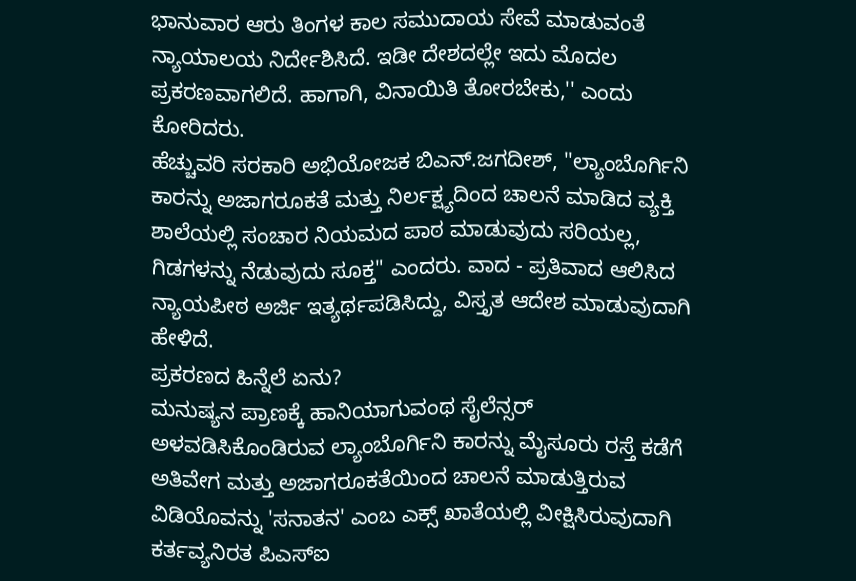ಭಾನುವಾರ ಆರು ತಿಂಗಳ ಕಾಲ ಸಮುದಾಯ ಸೇವೆ ಮಾಡುವಂತೆ ನ್ಯಾಯಾಲಯ ನಿರ್ದೇಶಿಸಿದೆ. ಇಡೀ ದೇಶದಲ್ಲೇ ಇದು ಮೊದಲ ಪ್ರಕರಣವಾಗಲಿದೆ. ಹಾಗಾಗಿ, ವಿನಾಯಿತಿ ತೋರಬೇಕು,'' ಎಂದು ಕೋರಿದರು.
ಹೆಚ್ಚುವರಿ ಸರಕಾರಿ ಅಭಿಯೋಜಕ ಬಿಎನ್.ಜಗದೀಶ್, ''ಲ್ಯಾಂಬೊರ್ಗಿನಿ ಕಾರನ್ನು ಅಜಾಗರೂಕತೆ ಮತ್ತು ನಿರ್ಲಕ್ಷ್ಯದಿಂದ ಚಾಲನೆ ಮಾಡಿದ ವ್ಯಕ್ತಿ ಶಾಲೆಯಲ್ಲಿ ಸಂಚಾರ ನಿಯಮದ ಪಾಠ ಮಾಡುವುದು ಸರಿಯಲ್ಲ, ಗಿಡಗಳನ್ನು ನೆಡುವುದು ಸೂಕ್ತ" ಎಂದರು. ವಾದ - ಪ್ರತಿವಾದ ಆಲಿಸಿದ ನ್ಯಾಯಪೀಠ ಅರ್ಜಿ ಇತ್ಯರ್ಥಪಡಿಸಿದ್ದು, ವಿಸ್ತೃತ ಆದೇಶ ಮಾಡುವುದಾಗಿ ಹೇಳಿದೆ.
ಪ್ರಕರಣದ ಹಿನ್ನೆಲೆ ಏನು?
ಮನುಷ್ಯನ ಪ್ರಾಣಕ್ಕೆ ಹಾನಿಯಾಗುವಂಥ ಸೈಲೆನ್ಸರ್ ಅಳವಡಿಸಿಕೊಂಡಿರುವ ಲ್ಯಾಂಬೊರ್ಗಿನಿ ಕಾರನ್ನು ಮೈಸೂರು ರಸ್ತೆ ಕಡೆಗೆ ಅತಿವೇಗ ಮತ್ತು ಅಜಾಗರೂಕತೆಯಿಂದ ಚಾಲನೆ ಮಾಡುತ್ತಿರುವ ವಿಡಿಯೊವನ್ನು 'ಸನಾತನ' ಎಂಬ ಎಕ್ಸ್ ಖಾತೆಯಲ್ಲಿ ವೀಕ್ಷಿಸಿರುವುದಾಗಿ ಕರ್ತವ್ಯನಿರತ ಪಿಎಸ್ಐ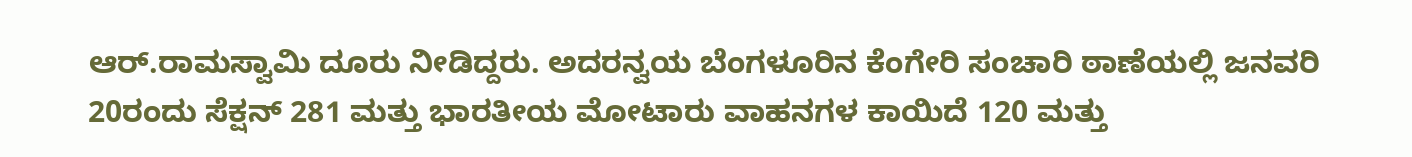ಆರ್.ರಾಮಸ್ವಾಮಿ ದೂರು ನೀಡಿದ್ದರು. ಅದರನ್ವಯ ಬೆಂಗಳೂರಿನ ಕೆಂಗೇರಿ ಸಂಚಾರಿ ಠಾಣೆಯಲ್ಲಿ ಜನವರಿ 20ರಂದು ಸೆಕ್ಷನ್ 281 ಮತ್ತು ಭಾರತೀಯ ಮೋಟಾರು ವಾಹನಗಳ ಕಾಯಿದೆ 120 ಮತ್ತು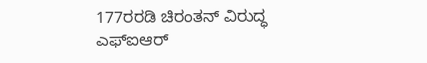177ರರಡಿ ಚಿರಂತನ್ ವಿರುದ್ಧ ಎಫ್ಐಆರ್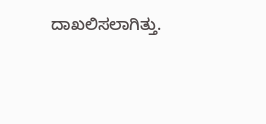ದಾಖಲಿಸಲಾಗಿತ್ತು.